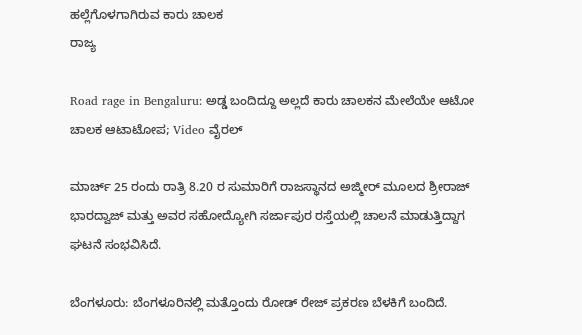ಹಲ್ಲೆಗೊಳಗಾಗಿರುವ ಕಾರು ಚಾಲಕ
ರಾಜ್ಯ

Road rage in Bengaluru: ಅಡ್ಡ ಬಂದಿದ್ದೂ ಅಲ್ಲದೆ ಕಾರು ಚಾಲಕನ ಮೇಲೆಯೇ ಆಟೋ ಚಾಲಕ ಆಟಾಟೋಪ; Video ವೈರಲ್

ಮಾರ್ಚ್ 25 ರಂದು ರಾತ್ರಿ 8.20 ರ ಸುಮಾರಿಗೆ ರಾಜಸ್ಥಾನದ ಅಜ್ಮೀರ್ ಮೂಲದ ಶ್ರೀರಾಜ್ ಭಾರದ್ವಾಜ್ ಮತ್ತು ಅವರ ಸಹೋದ್ಯೋಗಿ ಸರ್ಜಾಪುರ ರಸ್ತೆಯಲ್ಲಿ ಚಾಲನೆ ಮಾಡುತ್ತಿದ್ದಾಗ ಘಟನೆ ಸಂಭವಿಸಿದೆ.

ಬೆಂಗಳೂರು: ಬೆಂಗಳೂರಿನಲ್ಲಿ ಮತ್ತೊಂದು ರೋಡ್ ರೇಜ್ ಪ್ರಕರಣ ಬೆಳಕಿಗೆ ಬಂದಿದೆ.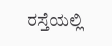ರಸ್ತೆಯಲ್ಲಿ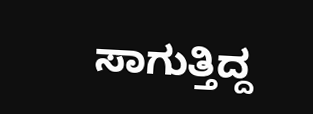ಸಾಗುತ್ತಿದ್ದ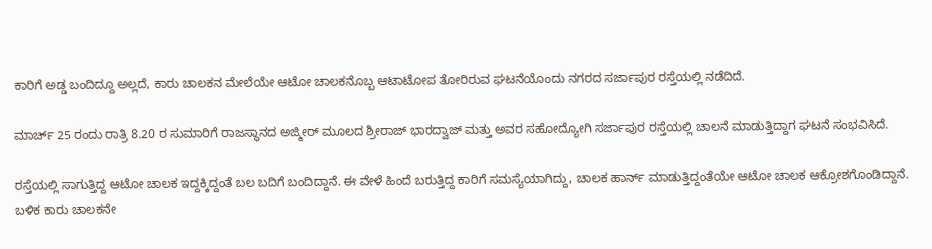ಕಾರಿಗೆ ಅಡ್ಡ ಬಂದಿದ್ದೂ ಅಲ್ಲದೆ, ಕಾರು ಚಾಲಕನ ಮೇಲೆಯೇ ಆಟೋ ಚಾಲಕನೊಬ್ಬ ಆಟಾಟೋಪ ತೋರಿರುವ ಘಟನೆಯೊಂದು ನಗರದ ಸರ್ಜಾಪುರ ರಸ್ತೆಯಲ್ಲಿ ನಡೆದಿದೆ.

ಮಾರ್ಚ್ 25 ರಂದು ರಾತ್ರಿ 8.20 ರ ಸುಮಾರಿಗೆ ರಾಜಸ್ಥಾನದ ಅಜ್ಮೀರ್ ಮೂಲದ ಶ್ರೀರಾಜ್ ಭಾರದ್ವಾಜ್ ಮತ್ತು ಅವರ ಸಹೋದ್ಯೋಗಿ ಸರ್ಜಾಪುರ ರಸ್ತೆಯಲ್ಲಿ ಚಾಲನೆ ಮಾಡುತ್ತಿದ್ದಾಗ ಘಟನೆ ಸಂಭವಿಸಿದೆ.

ರಸ್ತೆಯಲ್ಲಿ ಸಾಗುತ್ತಿದ್ದ ಆಟೋ ಚಾಲಕ ಇದ್ದಕ್ಕಿದ್ದಂತೆ ಬಲ ಬದಿಗೆ ಬಂದಿದ್ದಾನೆ. ಈ ವೇಳೆ ಹಿಂದೆ ಬರುತ್ತಿದ್ದ ಕಾರಿಗೆ ಸಮಸ್ಯೆಯಾಗಿದ್ದು, ಚಾಲಕ ಹಾರ್ನ್ ಮಾಡುತ್ತಿದ್ದಂತೆಯೇ ಆಟೋ ಚಾಲಕ ಆಕ್ರೋಶಗೊಂಡಿದ್ದಾನೆ. ಬಳಿಕ ಕಾರು ಚಾಲಕನೇ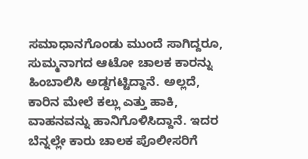ಸಮಾಧಾನಗೊಂಡು ಮುಂದೆ ಸಾಗಿದ್ದರೂ, ಸುಮ್ಮನಾಗದ ಆಟೋ ಚಾಲಕ ಕಾರನ್ನು ಹಿಂಬಾಲಿಸಿ ಅಡ್ಡಗಟ್ಟಿದ್ದಾನೆ. ಅಲ್ಲದೆ, ಕಾರಿನ ಮೇಲೆ ಕಲ್ಲು ಎತ್ತು ಹಾಕಿ, ವಾಹನವನ್ನು ಹಾನಿಗೊಳಿಸಿದ್ದಾನೆ. ಇದರ ಬೆನ್ನಲ್ಲೇ ಕಾರು ಚಾಲಕ ಪೊಲೀಸರಿಗೆ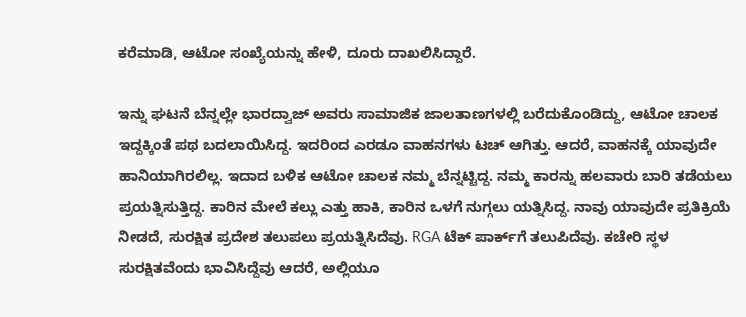ಕರೆಮಾಡಿ, ಆಟೋ ಸಂಖ್ಯೆಯನ್ನು ಹೇಳಿ, ದೂರು ದಾಖಲಿಸಿದ್ದಾರೆ.

ಇನ್ನು ಘಟನೆ ಬೆನ್ನಲ್ಲೇ ಭಾರದ್ವಾಜ್ ಅವರು ಸಾಮಾಜಿಕ ಜಾಲತಾಣಗಳಲ್ಲಿ ಬರೆದುಕೊಂಡಿದ್ದು, ಆಟೋ ಚಾಲಕ ಇದ್ದಕ್ಕಿಂತೆ ಪಥ ಬದಲಾಯಿಸಿದ್ದ. ಇದರಿಂದ ಎರಡೂ ವಾಹನಗಳು ಟಚ್ ಆಗಿತ್ತು. ಆದರೆ, ವಾಹನಕ್ಕೆ ಯಾವುದೇ ಹಾನಿಯಾಗಿರಲಿಲ್ಲ. ಇದಾದ ಬಳಿಕ ಆಟೋ ಚಾಲಕ ನಮ್ಮ ಬೆನ್ನಟ್ಟಿದ್ದ. ನಮ್ಮ ಕಾರನ್ನು ಹಲವಾರು ಬಾರಿ ತಡೆಯಲು ಪ್ರಯತ್ನಿಸುತ್ತಿದ್ದ. ಕಾರಿನ ಮೇಲೆ ಕಲ್ಲು ಎತ್ತು ಹಾಕಿ, ಕಾರಿನ ಒಳಗೆ ನುಗ್ಗಲು ಯತ್ನಿಸಿದ್ದ. ನಾವು ಯಾವುದೇ ಪ್ರತಿಕ್ರಿಯೆ ನೀಡದೆ, ಸುರಕ್ಷಿತ ಪ್ರದೇಶ ತಲುಪಲು ಪ್ರಯತ್ನಿಸಿದೆವು. RGA ಟೆಕ್ ಪಾರ್ಕ್‌ಗೆ ತಲುಪಿದೆವು. ಕಚೇರಿ ಸ್ಥಳ ಸುರಕ್ಷಿತವೆಂದು ಭಾವಿಸಿದ್ದೆವು ಆದರೆ, ಅಲ್ಲಿಯೂ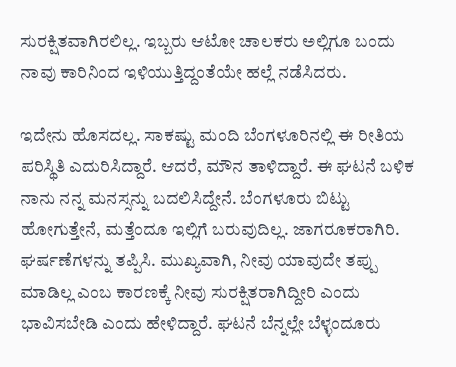ಸುರಕ್ಷಿತವಾಗಿರಲಿಲ್ಲ. ಇಬ್ಬರು ಆಟೋ ಚಾಲಕರು ಅಲ್ಲಿಗೂ ಬಂದು ನಾವು ಕಾರಿನಿಂದ ಇಳಿಯುತ್ತಿದ್ದಂತೆಯೇ ಹಲ್ಲೆ ನಡೆಸಿದರು.

ಇದೇನು ಹೊಸದಲ್ಲ. ಸಾಕಷ್ಟು ಮಂದಿ ಬೆಂಗಳೂರಿನಲ್ಲಿ ಈ ರೀತಿಯ ಪರಿಸ್ಥಿತಿ ಎದುರಿಸಿದ್ದಾರೆ. ಆದರೆ, ಮೌನ ತಾಳಿದ್ದಾರೆ. ಈ ಘಟನೆ ಬಳಿಕ ನಾನು ನನ್ನ ಮನಸ್ಸನ್ನು ಬದಲಿಸಿದ್ದೇನೆ. ಬೆಂಗಳೂರು ಬಿಟ್ಟು ಹೋಗುತ್ತೇನೆ, ಮತ್ತೆಂದೂ ಇಲ್ಲಿಗೆ ಬರುವುದಿಲ್ಲ. ಜಾಗರೂಕರಾಗಿರಿ. ಘರ್ಷಣೆಗಳನ್ನು ತಪ್ಪಿಸಿ. ಮುಖ್ಯವಾಗಿ, ನೀವು ಯಾವುದೇ ತಪ್ಪು ಮಾಡಿಲ್ಲ ಎಂಬ ಕಾರಣಕ್ಕೆ ನೀವು ಸುರಕ್ಷಿತರಾಗಿದ್ದೀರಿ ಎಂದು ಭಾವಿಸಬೇಡಿ ಎಂದು ಹೇಳಿದ್ದಾರೆ. ಘಟನೆ ಬೆನ್ನಲ್ಲೇ ಬೆಳ್ಳಂದೂರು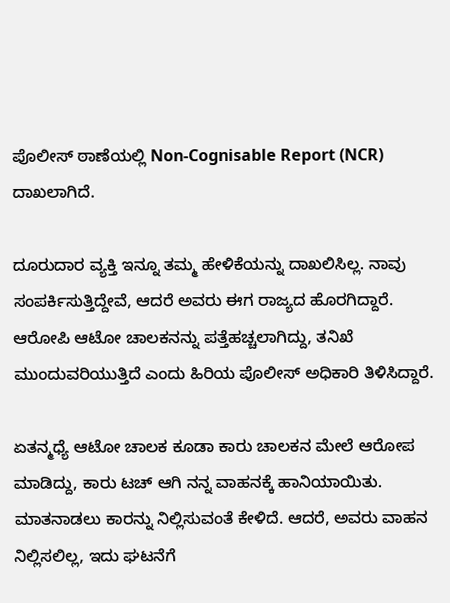ಪೊಲೀಸ್ ಠಾಣೆಯಲ್ಲಿ Non-Cognisable Report (NCR) ದಾಖಲಾಗಿದೆ.

ದೂರುದಾರ ವ್ಯಕ್ತಿ ಇನ್ನೂ ತಮ್ಮ ಹೇಳಿಕೆಯನ್ನು ದಾಖಲಿಸಿಲ್ಲ. ನಾವು ಸಂಪರ್ಕಿಸುತ್ತಿದ್ದೇವೆ, ಆದರೆ ಅವರು ಈಗ ರಾಜ್ಯದ ಹೊರಗಿದ್ದಾರೆ. ಆರೋಪಿ ಆಟೋ ಚಾಲಕನನ್ನು ಪತ್ತೆಹಚ್ಚಲಾಗಿದ್ದು, ತನಿಖೆ ಮುಂದುವರಿಯುತ್ತಿದೆ ಎಂದು ಹಿರಿಯ ಪೊಲೀಸ್ ಅಧಿಕಾರಿ ತಿಳಿಸಿದ್ದಾರೆ.

ಏತನ್ಮಧ್ಯೆ ಆಟೋ ಚಾಲಕ ಕೂಡಾ ಕಾರು ಚಾಲಕನ ಮೇಲೆ ಆರೋಪ ಮಾಡಿದ್ದು, ಕಾರು ಟಚ್ ಆಗಿ ನನ್ನ ವಾಹನಕ್ಕೆ ಹಾನಿಯಾಯಿತು. ಮಾತನಾಡಲು ಕಾರನ್ನು ನಿಲ್ಲಿಸುವಂತೆ ಕೇಳಿದೆ. ಆದರೆ, ಅವರು ವಾಹನ ನಿಲ್ಲಿಸಲಿಲ್ಲ, ಇದು ಘಟನೆಗೆ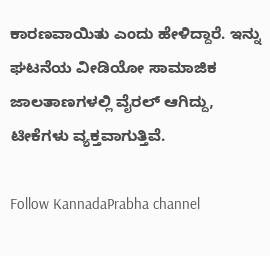ಕಾರಣವಾಯಿತು ಎಂದು ಹೇಳಿದ್ದಾರೆ. ಇನ್ನು ಘಟನೆಯ ವೀಡಿಯೋ ಸಾಮಾಜಿಕ ಜಾಲತಾಣಗಳಲ್ಲಿ ವೈರಲ್ ಆಗಿದ್ದು, ಟೀಕೆಗಳು ವ್ಯಕ್ತವಾಗುತ್ತಿವೆ.

Follow KannadaPrabha channel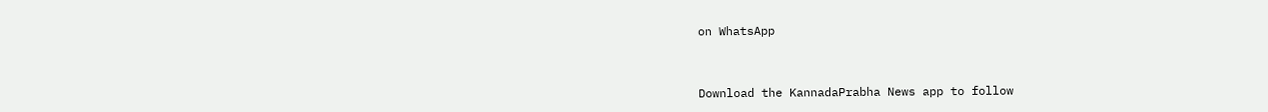on WhatsApp



Download the KannadaPrabha News app to follow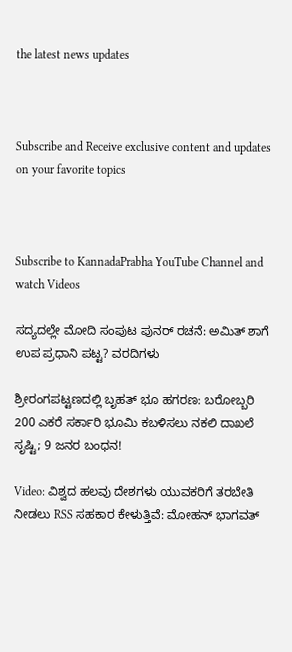the latest news updates



Subscribe and Receive exclusive content and updates on your favorite topics



Subscribe to KannadaPrabha YouTube Channel and watch Videos

ಸದ್ಯದಲ್ಲೇ ಮೋದಿ ಸಂಪುಟ ಪುನರ್ ರಚನೆ: ಅಮಿತ್ ಶಾಗೆ ಉಪ ಪ್ರಧಾನಿ ಪಟ್ಟ? ವರದಿಗಳು

ಶ್ರೀರಂಗಪಟ್ಟಣದಲ್ಲಿ ಬೃಹತ್ ಭೂ ಹಗರಣ: ಬರೋಬ್ಬರಿ 200 ಎಕರೆ ಸರ್ಕಾರಿ ಭೂಮಿ ಕಬಳಿಸಲು ನಕಲಿ ದಾಖಲೆ ಸೃಷ್ಟಿ; 9 ಜನರ ಬಂಧನ!

Video: ವಿಶ್ವದ ಹಲವು ದೇಶಗಳು ಯುವಕರಿಗೆ ತರಬೇತಿ ನೀಡಲು RSS ಸಹಕಾರ ಕೇಳುತ್ತಿವೆ: ಮೋಹನ್ ಭಾಗವತ್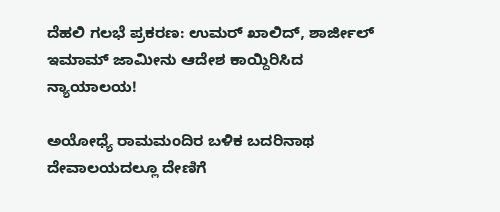ದೆಹಲಿ ಗಲಭೆ ಪ್ರಕರಣ: ಉಮರ್ ಖಾಲಿದ್, ಶಾರ್ಜೀಲ್ ಇಮಾಮ್ ಜಾಮೀನು ಆದೇಶ ಕಾಯ್ದಿರಿಸಿದ ನ್ಯಾಯಾಲಯ!

ಅಯೋಧ್ಯೆ ರಾಮಮಂದಿರ ಬಳಿಕ ಬದರಿನಾಥ ದೇವಾಲಯದಲ್ಲೂ ದೇಣಿಗೆ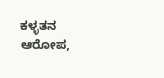ಕಳ್ಳತನ ಆರೋಪ,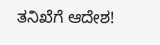ತನಿಖೆಗೆ ಆದೇಶ!